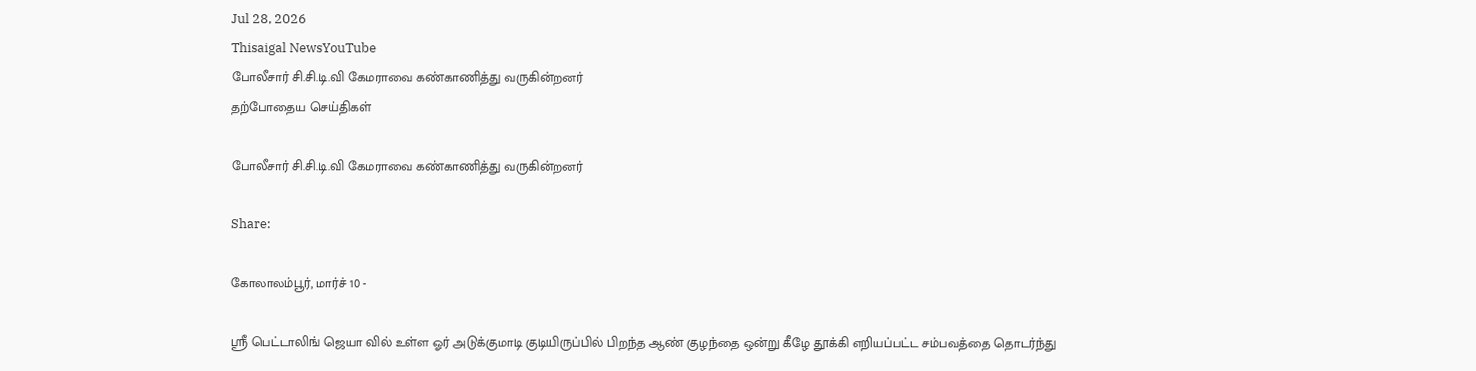Jul 28, 2026
Thisaigal NewsYouTube
போலீசார் சி.சி.டி.வி கேமராவை கண்காணித்து வருகின்றனர்
தற்போதைய செய்திகள்

போலீசார் சி.சி.டி.வி கேமராவை கண்காணித்து வருகின்றனர்

Share:

கோலாலம்பூர், மார்ச் 10 -

ஶ்ரீ பெட்டாலிங் ஜெயா வில் உள்ள ஓர் அடுக்குமாடி குடியிருப்பில் பிறந்த ஆண் குழந்தை ஒன்று கீழே தூக்கி எறியப்பட்ட சம்பவத்தை தொடர்ந்து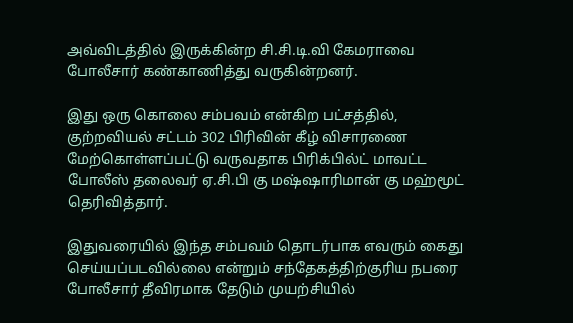அவ்விடத்தில் இருக்கின்ற சி.சி.டி.வி கேமராவை போலீசார் கண்காணித்து வருகின்றனர்.

இது ஒரு கொலை சம்பவம் என்கிற பட்சத்தில், குற்றவியல் சட்டம் 302 பிரிவின் கீழ் விசாரணை மேற்கொள்ளப்பட்டு வருவதாக பிரிக்பில்ட் மாவட்ட போலீஸ் தலைவர் ஏ.சி.பி கு மஷ்ஷாரிமான் கு மஹ்மூட் தெரிவித்தார்.

இதுவரையில் இந்த சம்பவம் தொடர்பாக எவரும் கைது செய்யப்படவில்லை என்றும் சந்தேகத்திற்குரிய நபரை போலீசார் தீவிரமாக தேடும் முயற்சியில்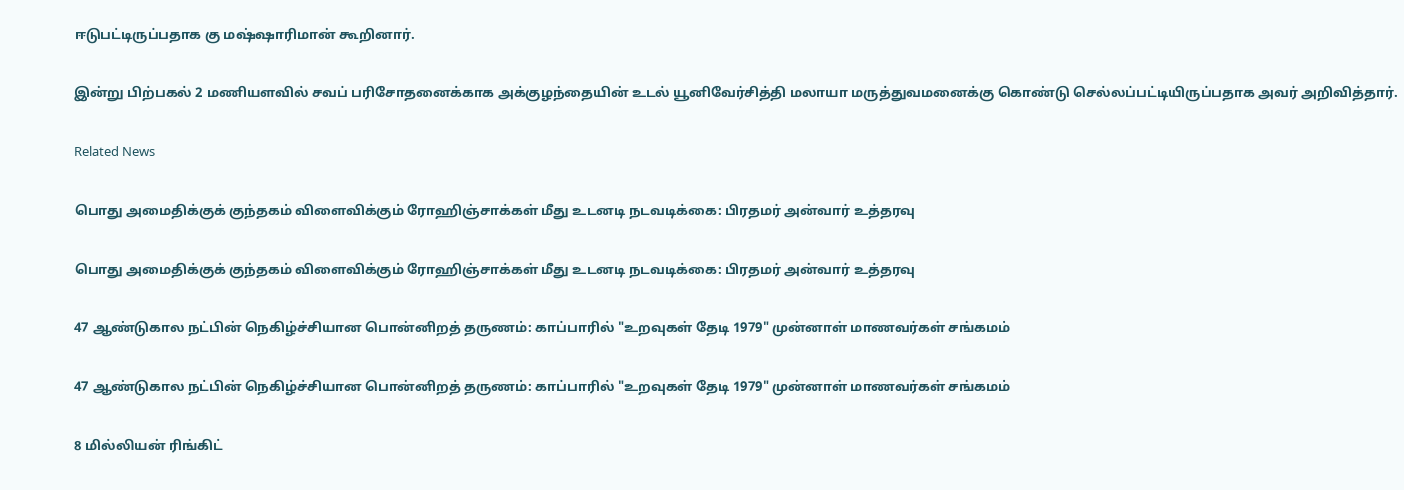ஈடுபட்டிருப்பதாக கு மஷ்ஷாரிமான் கூறினார்.

இன்று பிற்பகல் 2 மணியளவில் சவப் பரிசோதனைக்காக அக்குழந்தையின் உடல் யூனிவேர்சித்தி மலாயா மருத்துவமனைக்கு கொண்டு செல்லப்பட்டியிருப்பதாக அவர் அறிவித்தார்.

Related News

பொது அமைதிக்குக் குந்தகம் விளைவிக்கும் ரோஹிஞ்சாக்கள் மீது உடனடி நடவடிக்கை: பிரதமர் அன்வார் உத்தரவு

பொது அமைதிக்குக் குந்தகம் விளைவிக்கும் ரோஹிஞ்சாக்கள் மீது உடனடி நடவடிக்கை: பிரதமர் அன்வார் உத்தரவு

47 ஆண்டுகால நட்பின் நெகிழ்ச்சியான பொன்னிறத் தருணம்: காப்பாரில் "உறவுகள் தேடி 1979" முன்னாள் மாணவர்கள் சங்கமம்

47 ஆண்டுகால நட்பின் நெகிழ்ச்சியான பொன்னிறத் தருணம்: காப்பாரில் "உறவுகள் தேடி 1979" முன்னாள் மாணவர்கள் சங்கமம்

8 மில்லியன் ரிங்கிட்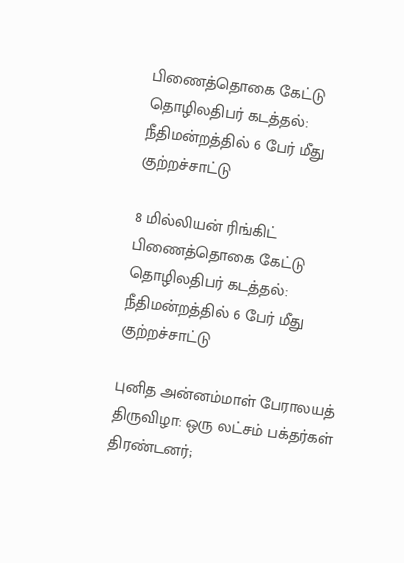பிணைத்தொகை கேட்டு தொழிலதிபர் கடத்தல்: நீதிமன்றத்தில் 6 பேர் மீது குற்றச்சாட்டு

8 மில்லியன் ரிங்கிட் பிணைத்தொகை கேட்டு தொழிலதிபர் கடத்தல்: நீதிமன்றத்தில் 6 பேர் மீது குற்றச்சாட்டு

புனித அன்னம்மாள் பேராலயத் திருவிழா: ஒரு லட்சம் பக்தர்கள் திரண்டனர்;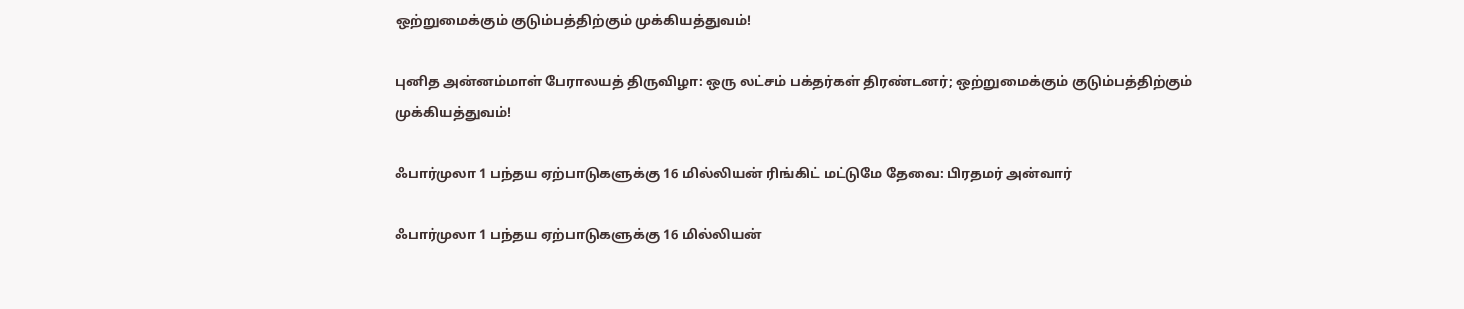ஒற்றுமைக்கும் குடும்பத்திற்கும் முக்கியத்துவம்!

புனித அன்னம்மாள் பேராலயத் திருவிழா: ஒரு லட்சம் பக்தர்கள் திரண்டனர்; ஒற்றுமைக்கும் குடும்பத்திற்கும் முக்கியத்துவம்!

ஃபார்முலா 1 பந்தய ஏற்பாடுகளுக்கு 16 மில்லியன் ரிங்கிட் மட்டுமே தேவை: பிரதமர் அன்வார்

ஃபார்முலா 1 பந்தய ஏற்பாடுகளுக்கு 16 மில்லியன்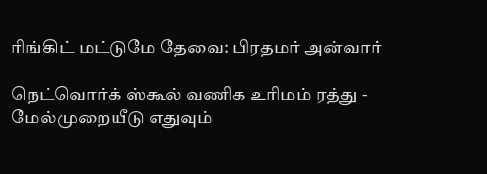ரிங்கிட் மட்டுமே தேவை: பிரதமர் அன்வார்

நெட்வொர்க் ஸ்கூல் வணிக உரிமம் ரத்து - மேல்முறையீடு எதுவும்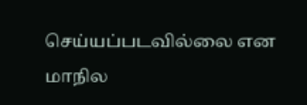செய்யப்படவில்லை என மாநில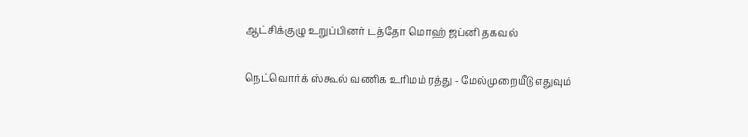ஆட்சிக்குழு உறுப்பினர் டத்தோ மொஹ் ஜப்னி தகவல்

நெட்வொர்க் ஸ்கூல் வணிக உரிமம் ரத்து - மேல்முறையீடு எதுவும்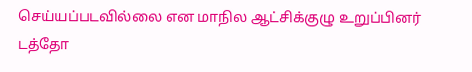செய்யப்படவில்லை என மாநில ஆட்சிக்குழு உறுப்பினர் டத்தோ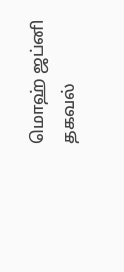மொஹ் ஜப்னி தகவல்